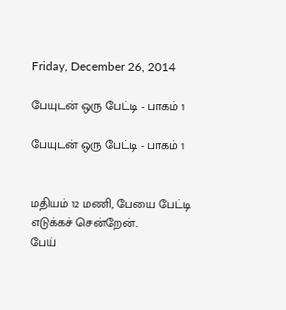Friday, December 26, 2014

பேயுடன் ஒரு பேட்டி - பாகம் 1

பேயுடன் ஒரு பேட்டி - பாகம் 1


மதியம் 12 மணி, பேயை பேட்டி எடுக்கச் சென்றேன்..
பேய்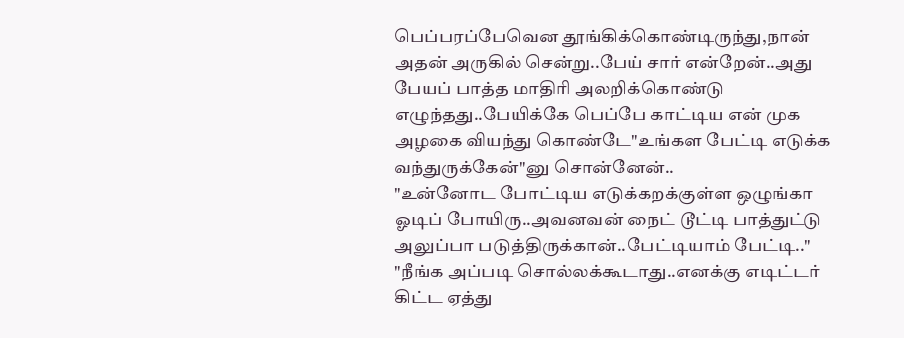பெப்பரப்பேவென தூங்கிக்கொண்டிருந்து,நான் அதன் அருகில் சென்று..பேய் சார் என்றேன்..அது பேயப் பாத்த மாதிரி அலறிக்கொண்டு எழுந்தது..பேயிக்கே பெப்பே காட்டிய என் முக அழகை வியந்து கொண்டே"உங்கள பேட்டி எடுக்க வந்துருக்கேன்"னு சொன்னேன்..
"உன்னோட போட்டிய எடுக்கறக்குள்ள ஒழுங்கா ஓடிப் போயிரு..அவனவன் நைட் டூட்டி பாத்துட்டு அலுப்பா படுத்திருக்கான்..பேட்டியாம் பேட்டி.."
"நீங்க அப்படி சொல்லக்கூடாது..எனக்கு எடிட்டர் கிட்ட ஏத்து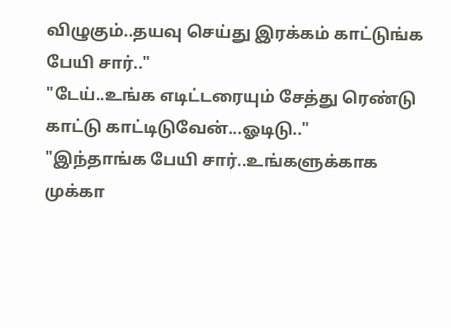விழுகும்..தயவு செய்து இரக்கம் காட்டுங்க பேயி சார்.."
"டேய்..உங்க எடிட்டரையும் சேத்து ரெண்டு காட்டு காட்டிடுவேன்...ஓடிடு.."
"இந்தாங்க பேயி சார்..உங்களுக்காக முக்கா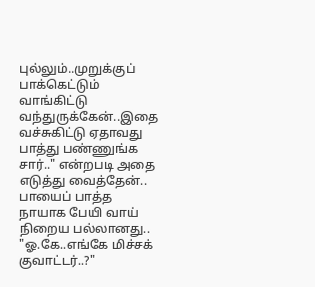புல்லும்..முறுக்குப் பாக்கெட்டும் வாங்கிட்டு வந்துருக்கேன்..இதை வச்சுகிட்டு ஏதாவது பாத்து பண்ணுங்க சார்.." என்றபடி அதை எடுத்து வைத்தேன்..
பாயைப் பாத்த நாயாக பேயி வாய் நிறைய பல்லானது..
"ஓ.கே..எங்கே மிச்சக் குவாட்டர்..?"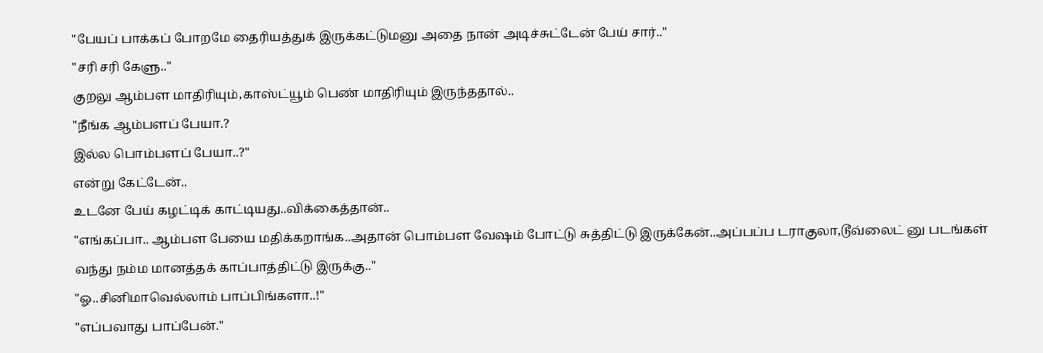"பேயப் பாக்கப் போறமே தைரியத்துக் இருக்கட்டுமனு அதை நான் அடிச்சுட்டேன் பேய் சார்.."
"சரி சரி கேளு.."
குறலு ஆம்பள மாதிரியும்,காஸ்ட்யூம் பெண் மாதிரியும் இருந்ததால்..
"நீங்க ஆம்பளப் பேயா.?
இல்ல பொம்பளப் பேயா..?"
என்று கேட்டேன்..
உடனே பேய் கழட்டிக் காட்டியது..விக்கைத்தான்..
"எங்கப்பா.. ஆம்பள பேயை மதிக்கறாங்க..அதான் பொம்பள வேஷம் போட்டு சுத்திட்டு இருக்கேன்..அப்பப்ப டராகுலா,டூவ்லைட் னு படங்கள் வந்து நம்ம மானத்தக் காப்பாத்திட்டு இருக்கு.."
"ஓ..சினிமாவெல்லாம் பாப்பிங்களா..!"
"எப்பவாது பாப்பேன்."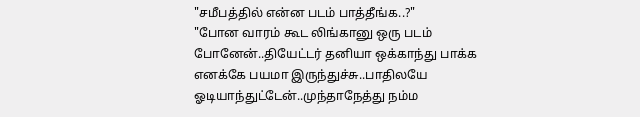"சமீபத்தில் என்ன படம் பாத்தீங்க..?"
"போன வாரம் கூட லிங்கானு ஒரு படம் போனேன்..தியேட்டர் தனியா ஒக்காந்து பாக்க எனக்கே பயமா இருந்துச்சு..பாதிலயே ஓடியாந்துட்டேன்..முந்தாநேத்து நம்ம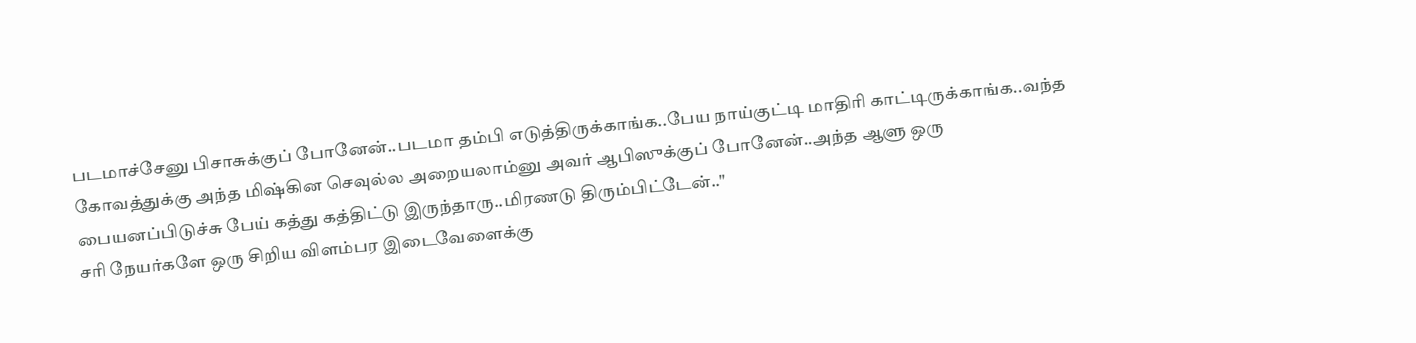படமாச்சேனு பிசாசுக்குப் போனேன்..படமா தம்பி எடுத்திருக்காங்க..பேய நாய்குட்டி மாதிரி காட்டிருக்காங்க..வந்த கோவத்துக்கு அந்த மிஷ்கின செவுல்ல அறையலாம்னு அவர் ஆபிஸுக்குப் போனேன்..அந்த ஆளு ஒரு பையனப்பிடுச்சு பேய் கத்து கத்திட்டு இருந்தாரு..மிரணடு திரும்பிட்டேன்.."
சரி நேயர்களே ஒரு சிறிய விளம்பர இடைவேளைக்கு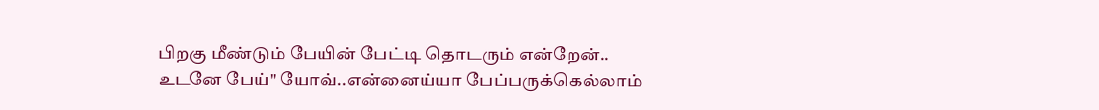பிறகு மீண்டும் பேயின் பேட்டி தொடரும் என்றேன்..
உடனே பேய்" யோவ்..என்னைய்யா பேப்பருக்கெல்லாம்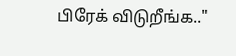பிரேக் விடுறீங்க.."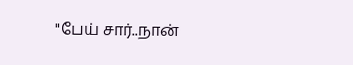"பேய் சார்..நான்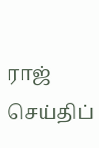ராஜ் செய்திப்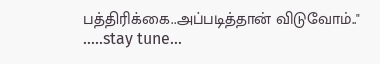பத்திரிக்கை..அப்படித்தான் விடுவோம்.."
.....stay tune...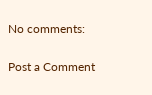No comments:

Post a Comment